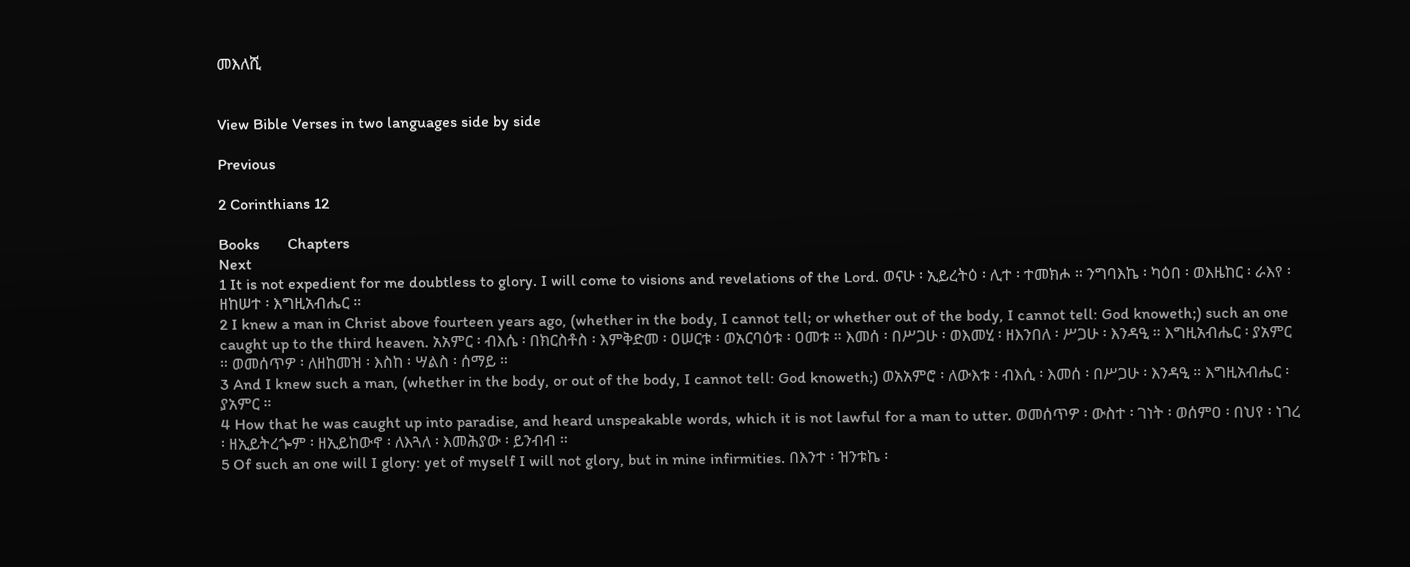መእለሺ


View Bible Verses in two languages side by side

Previous

2 Corinthians 12

Books       Chapters
Next
1 It is not expedient for me doubtless to glory. I will come to visions and revelations of the Lord. ወናሁ ፡ ኢይረትዕ ፡ ሊተ ፡ ተመክሖ ። ንግባእኬ ፡ ካዕበ ፡ ወእዜከር ፡ ራእየ ፡ ዘከሠተ ፡ እግዚአብሔር ።
2 I knew a man in Christ above fourteen years ago, (whether in the body, I cannot tell; or whether out of the body, I cannot tell: God knoweth;) such an one caught up to the third heaven. አአምር ፡ ብእሴ ፡ በክርስቶስ ፡ እምቅድመ ፡ ዐሠርቱ ፡ ወአርባዕቱ ፡ ዐመቱ ። እመሰ ፡ በሥጋሁ ፡ ወእመሂ ፡ ዘእንበለ ፡ ሥጋሁ ፡ እንዳዒ ። እግዚአብሔር ፡ ያአምር ። ወመሰጥዎ ፡ ለዘከመዝ ፡ እስከ ፡ ሣልስ ፡ ሰማይ ።
3 And I knew such a man, (whether in the body, or out of the body, I cannot tell: God knoweth;) ወአአምሮ ፡ ለውእቱ ፡ ብእሲ ፡ እመሰ ፡ በሥጋሁ ፡ እንዳዒ ። እግዚአብሔር ፡ ያአምር ።
4 How that he was caught up into paradise, and heard unspeakable words, which it is not lawful for a man to utter. ወመሰጥዎ ፡ ውስተ ፡ ገነት ፡ ወሰምዐ ፡ በህየ ፡ ነገረ ፡ ዘኢይትረጐም ፡ ዘኢይከውኖ ፡ ለእጓለ ፡ እመሕያው ፡ ይንብብ ።
5 Of such an one will I glory: yet of myself I will not glory, but in mine infirmities. በእንተ ፡ ዝንቱኬ ፡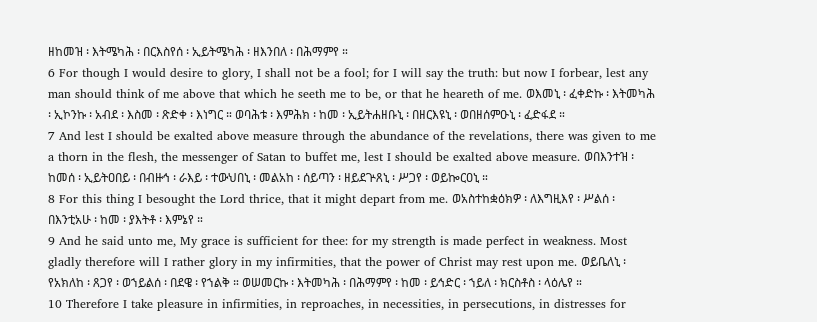ዘከመዝ ፡ እትሜካሕ ፡ በርእስየሰ ፡ ኢይትሜካሕ ፡ ዘእንበለ ፡ በሕማምየ ።
6 For though I would desire to glory, I shall not be a fool; for I will say the truth: but now I forbear, lest any man should think of me above that which he seeth me to be, or that he heareth of me. ወእመኒ ፡ ፈቀድኩ ፡ እትመካሕ ፡ ኢኮንኩ ፡ አብደ ፡ እስመ ፡ ጽድቀ ፡ እነግር ። ወባሕቱ ፡ እምሕክ ፡ ከመ ፡ ኢይትሐዘቡኒ ፡ በዘርእዩኒ ፡ ወበዘሰምዑኒ ፡ ፈድፋደ ።
7 And lest I should be exalted above measure through the abundance of the revelations, there was given to me a thorn in the flesh, the messenger of Satan to buffet me, lest I should be exalted above measure. ወበእንተዝ ፡ ከመሰ ፡ ኢይትዐበይ ፡ በብዙኅ ፡ ራእይ ፡ ተውህበኒ ፡ መልአከ ፡ ሰይጣን ፡ ዘይደጕጸኒ ፡ ሥጋየ ፡ ወይኰርዐኒ ።
8 For this thing I besought the Lord thrice, that it might depart from me. ወአስተከቋዕክዎ ፡ ለእግዚእየ ፡ ሥልሰ ፡ በእንቲአሁ ፡ ከመ ፡ ያእትቶ ፡ እምኔየ ።
9 And he said unto me, My grace is sufficient for thee: for my strength is made perfect in weakness. Most gladly therefore will I rather glory in my infirmities, that the power of Christ may rest upon me. ወይቤለኒ ፡ የአክለከ ፡ ጸጋየ ፡ ወኀይልሰ ፡ በደዌ ፡ የኀልቅ ። ወሠመርኩ ፡ እትመካሕ ፡ በሕማምየ ፡ ከመ ፡ ይኅድር ፡ ኀይለ ፡ ክርስቶስ ፡ ላዕሌየ ።
10 Therefore I take pleasure in infirmities, in reproaches, in necessities, in persecutions, in distresses for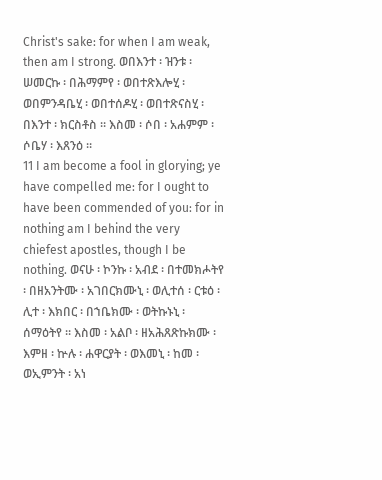Christ's sake: for when I am weak, then am I strong. ወበእንተ ፡ ዝንቱ ፡ ሠመርኩ ፡ በሕማምየ ፡ ወበተጽእሎሂ ፡ ወበምንዳቤሂ ፡ ወበተሰዶሂ ፡ ወበተጽናስሂ ፡ በእንተ ፡ ክርስቶስ ። እስመ ፡ ሶበ ፡ አሐምም ፡ ሶቤሃ ፡ እጸንዕ ።
11 I am become a fool in glorying; ye have compelled me: for I ought to have been commended of you: for in nothing am I behind the very chiefest apostles, though I be nothing. ወናሁ ፡ ኮንኩ ፡ አብደ ፡ በተመክሖትየ ፡ በዘአንትሙ ፡ አገበርክሙኒ ፡ ወሊተሰ ፡ ርቱዕ ፡ ሊተ ፡ እክበር ፡ በኀቤክሙ ፡ ወትኩኑኒ ፡ ሰማዕትየ ። እስመ ፡ አልቦ ፡ ዘአሕጸጽኩክሙ ፡ እምዘ ፡ ኵሉ ፡ ሐዋርያት ፡ ወእመኒ ፡ ከመ ፡ ወኢምንት ፡ አነ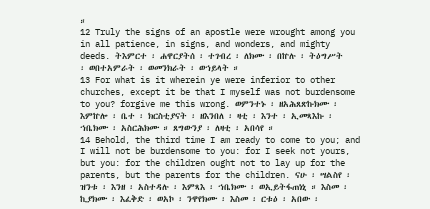።
12 Truly the signs of an apostle were wrought among you in all patience, in signs, and wonders, and mighty deeds. ትእምርተ ፡ ሐዋርያትሰ ፡ ተገብረ ፡ ለክሙ ፡ በኵሉ ፡ ትዕግሥት ፡ ወበተአምራት ፡ ወመንክራት ፡ ወኀይላት ።
13 For what is it wherein ye were inferior to other churches, except it be that I myself was not burdensome to you? forgive me this wrong. ወምንተኑ ፡ ዘአሕጸጽኩክሙ ፡ እምኵሎ ፡ ቤተ ፡ ክርስቲያናት ፡ ዘእንበለ ፡ ዛቲ ፡ እንተ ፡ ኢመጻእኩ ፡ ኀቤክሙ ፡ አስርሕክሙ ። ጸግውንያ ፡ ለዛቲ ፡ አበሳየ ።
14 Behold, the third time I am ready to come to you; and I will not be burdensome to you: for I seek not yours, but you: for the children ought not to lay up for the parents, but the parents for the children. ናሁ ፡ ሣልስየ ፡ ዝንቱ ፡ እንዘ ፡ አስተዳሉ ፡ እምጻእ ፡ ኀቤክሙ ፡ ወኢይትፋጠነኒ ። እስመ ፡ ኪያክሙ ፡ እፈቅድ ፡ ወአኮ ፡ ንዋየክሙ ፡ እስመ ፡ ርቱዕ ፡ አበው ፡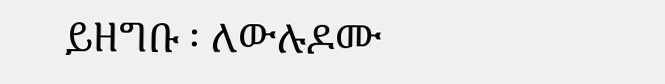ይዘግቡ ፡ ለውሉዶሙ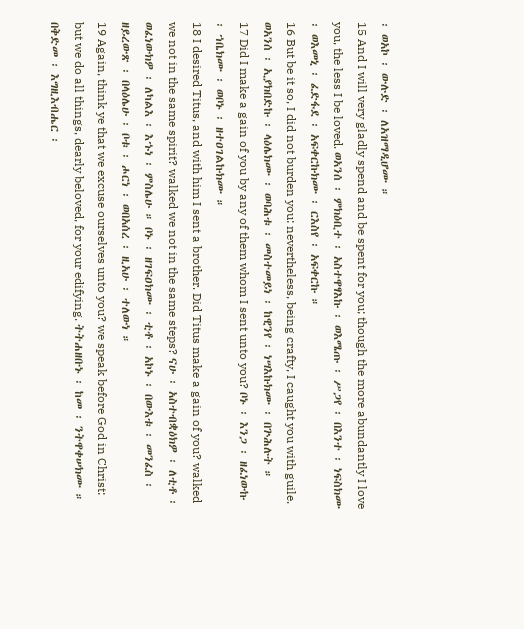፡ ወአኮ ፡ ውሉድ ፡ ለአዝማዲሆሙ ።
15 And I will very gladly spend and be spent for you; though the more abundantly I love you, the less I be loved. ወአንሰ ፡ ምክዕቢተ ፡ አስተዋፃእኩ ፡ ወእሜጡ ፡ ሥጋየ ፡ በእንተ ፡ ነፍስክሙ ፡ ወእመኒ ፡ ፈድፋደ ፡ አፍቀርኩክሙ ፡ ርእስየ ፡ አፍቀርኩ ።
16 But be it so, I did not burden you: nevertheless, being crafty, I caught you with guile. ወአንሰ ፡ ኢያክበድኩ ፡ ላዕሌክሙ ፡ ወባሕቱ ፡ መስተመይነ ፡ ከዊንየ ፡ ነሣእኩክሙ ፡ በጕሕሉት ።
17 Did I make a gain of you by any of them whom I sent unto you? ቦኑ ፡ እንጋ ፡ ዘፈነውኩ ፡ ኀቤክሙ ፡ ወቦኑ ፡ ዘተዐገልኩክሙ ።
18 I desired Titus, and with him I sent a brother. Did Titus make a gain of you? walked we not in the same spirit? walked we not in the same steps? ናሁ ፡ አስተብቋዕክዎ ፡ ለቲቶ ፡ ወፈነውክዎ ፡ ለካልእ ፡ እኁነ ፡ ምስሌሁ ። ቦኑ ፡ ዘገፍዐክሙ ፡ ቲቶ ፡ አኮኑ ፡ በውእቱ ፡ መንፈስ ፡ ዘይረውጽ ፡ በላዕሌሁ ፡ ቦቱ ፡ ሖርነ ፡ ወበአሰረ ፡ ዚአሁ ፡ ተለውነ ።
19 Again, think ye that we excuse ourselves unto you? we speak before God in Christ: but we do all things, dearly beloved, for your edifying. ትትሐዘቡኑ ፡ ከመ ፡ ንትዋቀሠክሙ ። በቅድመ ፡ እግዚእብሔር ፡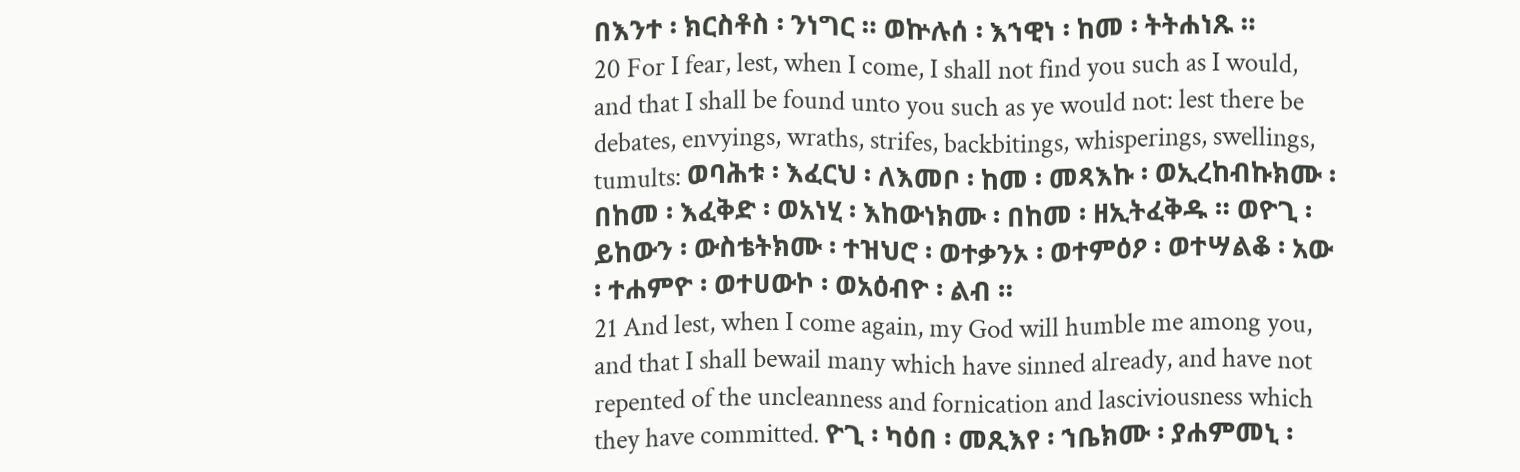በእንተ ፡ ክርስቶስ ፡ ንነግር ። ወኵሉሰ ፡ እኀዊነ ፡ ከመ ፡ ትትሐነጹ ።
20 For I fear, lest, when I come, I shall not find you such as I would, and that I shall be found unto you such as ye would not: lest there be debates, envyings, wraths, strifes, backbitings, whisperings, swellings, tumults: ወባሕቱ ፡ እፈርህ ፡ ለእመቦ ፡ ከመ ፡ መጻእኩ ፡ ወኢረከብኩክሙ ፡ በከመ ፡ እፈቅድ ፡ ወአነሂ ፡ እከውነክሙ ፡ በከመ ፡ ዘኢትፈቅዱ ። ወዮጊ ፡ ይከውን ፡ ውስቴትክሙ ፡ ተዝህሮ ፡ ወተቃንኦ ፡ ወተምዕዖ ፡ ወተሣልቆ ፡ አው ፡ ተሐምዮ ፡ ወተሀውኮ ፡ ወአዕብዮ ፡ ልብ ።
21 And lest, when I come again, my God will humble me among you, and that I shall bewail many which have sinned already, and have not repented of the uncleanness and fornication and lasciviousness which they have committed. ዮጊ ፡ ካዕበ ፡ መጺእየ ፡ ኀቤክሙ ፡ ያሐምመኒ ፡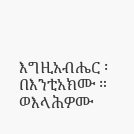እግዚአብሔር ፡ በእንቲአክሙ ። ወእላሕዎሙ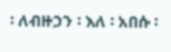፡ ለብዙኃን ፡ እለ ፡ አበሱ ፡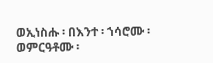ወኢነስሑ ፡ በእንተ ፡ ኀሳሮሙ ፡ ወምርዓቶሙ ፡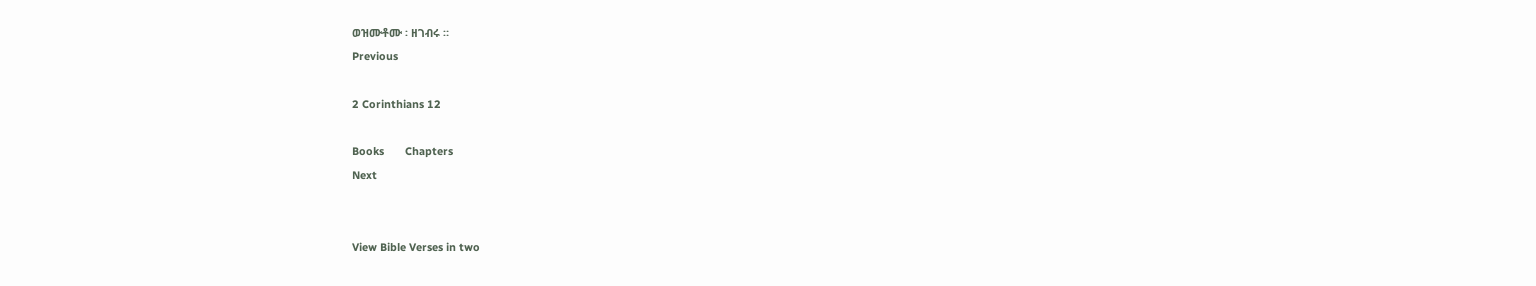ወዝሙቶሙ ፡ ዘገብሩ ።
Previous

2 Corinthians 12

Books       Chapters
Next


View Bible Verses in two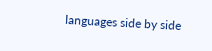languages side by side